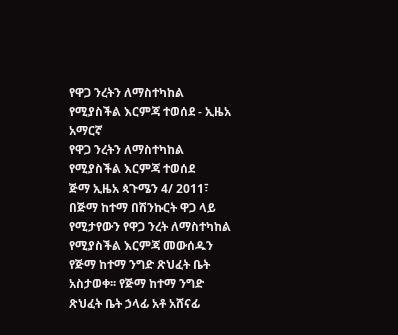የዋጋ ንረትን ለማስተካከል የሚያስችል እርምጃ ተወሰደ - ኢዜአ አማርኛ
የዋጋ ንረትን ለማስተካከል የሚያስችል እርምጃ ተወሰደ
ጅማ ኢዜአ ጳጉሜን 4/ 2011፣ በጅማ ከተማ በሽንኩርት ዋጋ ላይ የሚታየውን የዋጋ ንረት ለማስተካከል የሚያስችል እርምጃ መውሰዱን የጅማ ከተማ ንግድ ጽህፈት ቤት አስታወቀ፡፡ የጅማ ከተማ ንግድ ጽህፈት ቤት ኃላፊ አቶ አሸናፊ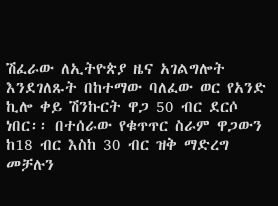ሽፈራው ለኢትዮጵያ ዜና አገልግሎት እንደገለጹት በከተማው ባለፈው ወር የአንድ ኪሎ ቀይ ሽንኩርት ዋጋ 50 ብር ደርሶ ነበር፡፡ በተሰራው የቁጥጥር ስራም ዋጋውን ከ18 ብር እስከ 30 ብር ዝቅ ማድረግ መቻሉን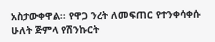አስታውቀዋል፡፡ የዋጋ ንረት ለመፍጠር የተንቀሳቀሱ ሁለት ጅምላ የሽንኩርት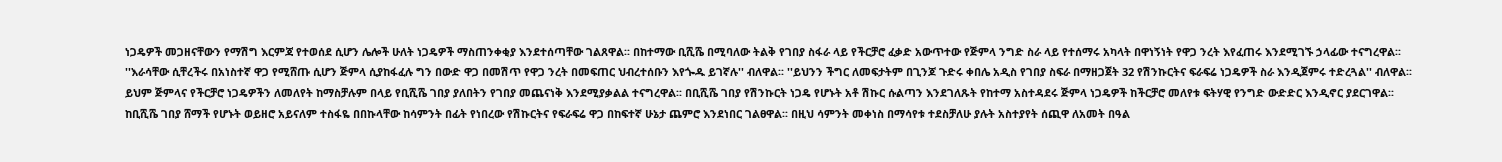ነጋዴዎች መጋዘናቸውን የማሽግ እርምጃ የተወሰደ ሲሆን ሌሎች ሁለት ነጋዴዎች ማስጠንቀቂያ እንደተሰጣቸው ገልጸዋል፡፡ በከተማው ቢሺሼ በሚባለው ትልቅ የገበያ ስፋራ ላይ የችርቻሮ ፈቃድ አውጥተው የጅምላ ንግድ ስራ ላይ የተሰማሩ አካላት በዋነኝነት የዋጋ ንረት እየፈጠሩ እንደሚገኙ ኃላፊው ተናግረዋል፡፡ ''እራሳቸው ሲቸረችሩ በአነስተኛ ዋጋ የሚሸጡ ሲሆን ጅምላ ሲያከፋፈሉ ግን በውድ ዋጋ በመሽጥ የዋጋ ንረት በመፍጠር ህብረተሰቡን እየጐዱ ይገኛሉ'' ብለዋል፡፡ ''ይህንን ችግር ለመፍታትም በጊንጆ ጉድሩ ቀበሌ አዲስ የገበያ ስፍራ በማዘጋጀት 32 የሽንኩርትና ፍራፍሬ ነጋዴዎች ስራ እንዲጀምሩ ተድረጓል'' ብለዋል፡፡ ይህም ጅምላና የችርቻሮ ነጋዴዎችን ለመለየት ከማስቻሉም በላይ የቢሺሼ ገበያ ያለበትን የገበያ መጨናነቅ እንደሚያቃልል ተናግረዋል፡፡ በቢሺሼ ገበያ የሽንኩርት ነጋዴ የሆኑት አቶ ሽኩር ሱልጣን እንደገለጹት የከተማ አስተዳደሩ ጅምላ ነጋዴዎች ከችርቻሮ መለየቱ ፍትሃዊ የንግድ ውድድር እንዲኖር ያደርገዋል፡፡ ከቢሺሼ ገበያ ሸማች የሆኑት ወይዘሮ አይናለም ተስፋዬ በበኩላቸው ከሳምንት በፊት የነበረው የሽኩርትና የፍራፍሬ ዋጋ በከፍተኛ ሁኔታ ጨምሮ እንደነበር ገልፀዋል፡፡ በዚህ ሳምንት መቀነስ በማሳየቱ ተደስቻለሁ ያሉት አስተያየት ሰጪዋ ለአመት በዓል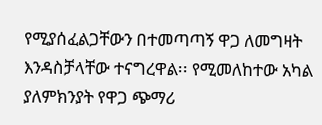የሚያሰፈልጋቸውን በተመጣጣኝ ዋጋ ለመግዛት እንዳስቻላቸው ተናግረዋል፡፡ የሚመለከተው አካል ያለምክንያት የዋጋ ጭማሪ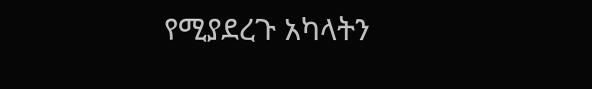የሚያደረጉ አካላትን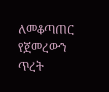ለመቆጣጠር የጀመረውን ጥረት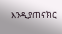እንዲያጠናክር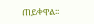ጠይቀዋል፡፡